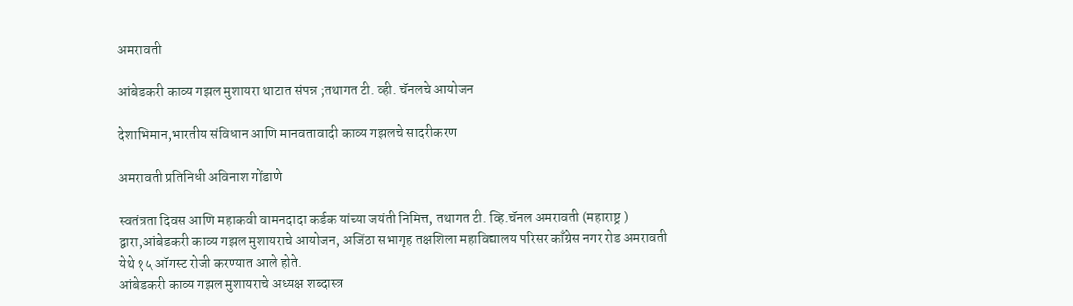अमरावती

आंबेडकरी काव्य गझल मुशायरा थाटात संपन्न ;तथागत टी. व्ही. चॅनलचे आयोजन

देशाभिमान,भारतीय संविधान आणि मानवतावादी काव्य गझलचे सादरीकरण

अमरावती प्रतिनिधी अविनाश गोंडाणे

स्वतंत्रता दिवस आणि महाकवी वामनदादा कर्डक यांच्या जयंती निमित्त, तथागत टी. व्हि.चॅनल अमरावती (महाराष्ट्र ) द्वारा,आंबेडकरी काव्य गझल मुशायराचे आयोजन, अजिंठा सभागृह तक्षशिला महाविद्यालय परिसर काँग्रेस नगर रोड अमरावती येथे १५ ऑगस्ट रोजी करण्यात आले होते.
आंबेडकरी काव्य गझल मुशायराचे अध्यक्ष शब्दास्त्र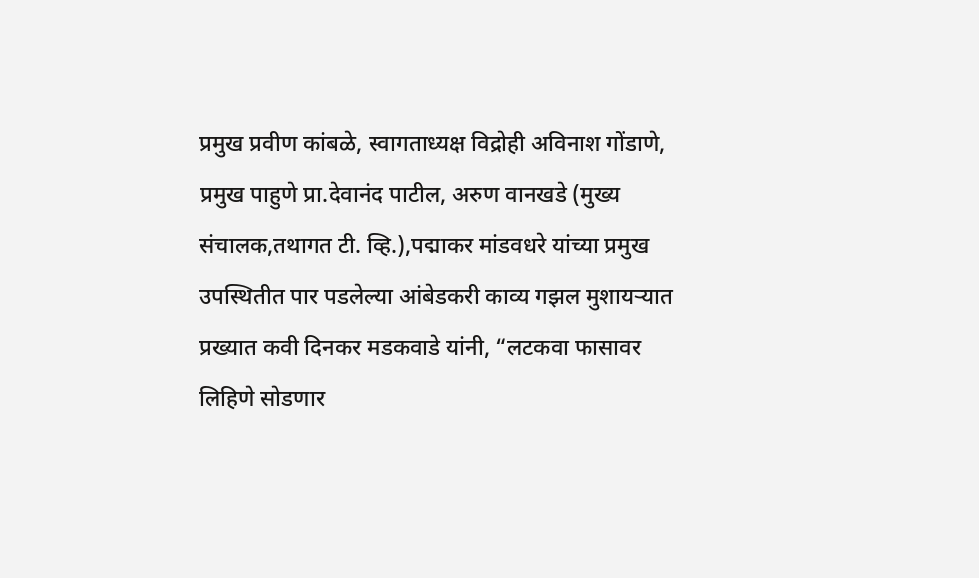प्रमुख प्रवीण कांबळे, स्वागताध्यक्ष विद्रोही अविनाश गोंडाणे, प्रमुख पाहुणे प्रा.देवानंद पाटील, अरुण वानखडे (मुख्य संचालक,तथागत टी. व्हि.),पद्माकर मांडवधरे यांच्या प्रमुख उपस्थितीत पार पडलेल्या आंबेडकरी काव्य गझल मुशायऱ्यात प्रख्यात कवी दिनकर मडकवाडे यांनी, “लटकवा फासावर लिहिणे सोडणार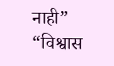नाही” “विश्वास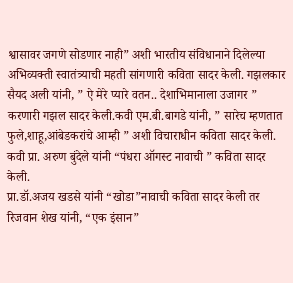श्वासावर जगणे सोडणार नाही” अशी भारतीय संविधानाने दिलेल्या अभिव्यक्ती स्वातंत्र्याची महती सांगणारी कविता सादर केली. गझलकार सैयद अली यांनी, ” ऐ मेरे प्यारे वतन.. देशाभिमानाला उजागर ” करणारी गझल सादर केली.कवी एम.बी.बागडे यांनी, ” सारेच म्हणतात फुले,शाहू,आंबेडकरांचे आम्ही ” अशी विचाराधीन कविता सादर केली. कवी प्रा. अरुण बुंदेले यांनी “पंधरा ऑगस्ट नावाची ” कविता सादर केली.
प्रा.डॉ.अजय खडसे यांनी “खोडा”नावाची कविता सादर केली तर रिजवान शेख यांनी, “एक इंसान”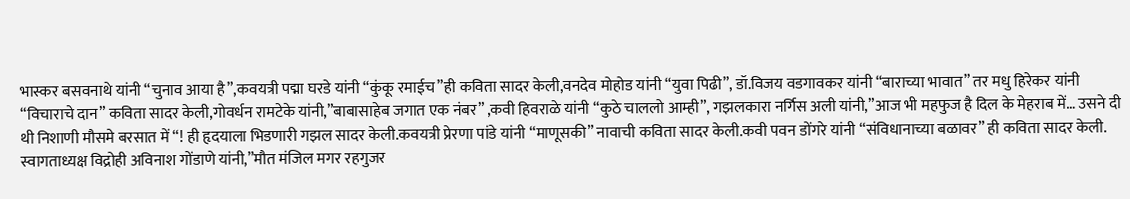भास्कर बसवनाथे यांनी “चुनाव आया है”,कवयत्री पद्मा घरडे यांनी “कुंकू रमाईच”ही कविता सादर केली,वनदेव मोहोड यांनी “युवा पिढी”, डॉ.विजय वडगावकर यांनी “बाराच्या भावात” तर मधु हिरेकर यांनी “विचाराचे दान” कविता सादर केली,गोवर्धन रामटेके यांनी,”बाबासाहेब जगात एक नंबर” ,कवी हिवराळे यांनी “कुठे चाललो आम्ही”, गझलकारा नर्गिस अली यांनी,”आज भी महफुज है दिल के मेहराब में… उसने दी थी निशाणी मौसमे बरसात में “! ही हृदयाला भिडणारी गझल सादर केली.कवयत्री प्रेरणा पांडे यांनी “माणूसकी” नावाची कविता सादर केली.कवी पवन डोंगरे यांनी “संविधानाच्या बळावर” ही कविता सादर केली. स्वागताध्यक्ष विद्रोही अविनाश गोंडाणे यांनी,”मौत मंजिल मगर रहगुजर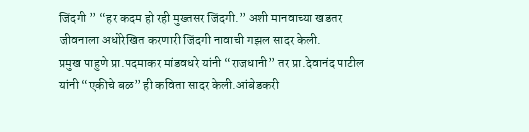जिंदगी ” “हर कदम हो रही मुख्तसर जिंदगी.” अशी मानवाच्या खडतर जीवनाला अधोरेखित करणारी जिंदगी नावाची गझल सादर केली.
प्रमुख पाहुणे प्रा.पदमाकर मांडवधरे यांनी “राजधानी” तर प्रा.देवानंद पाटील यांनी “एकीचे बळ” ही कविता सादर केली.आंबेडकरी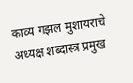काव्य गझल मुशायराचे अध्यक्ष शब्दास्त्र प्रमुख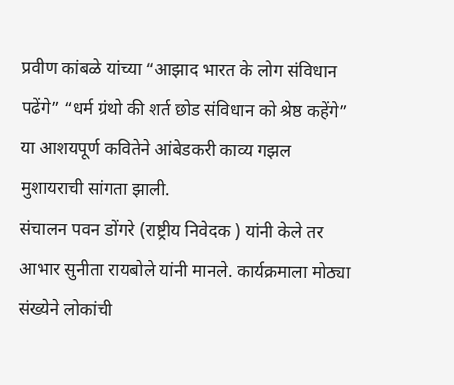प्रवीण कांबळे यांच्या “आझाद भारत के लोग संविधान पढेंगे” “धर्म ग्रंथो की शर्त छोड संविधान को श्रेष्ठ कहेंगे” या आशयपूर्ण कवितेने आंबेडकरी काव्य गझल मुशायराची सांगता झाली.
संचालन पवन डोंगरे (राष्ट्रीय निवेदक ) यांनी केले तर आभार सुनीता रायबोले यांनी मानले. कार्यक्रमाला मोठ्या संख्येने लोकांची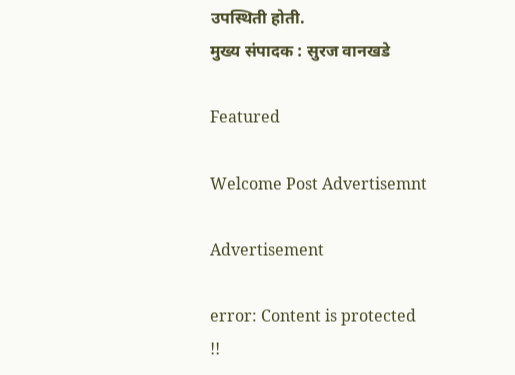उपस्थिती होती.
मुख्य संपादक : सुरज वानखडे

Featured

Welcome Post Advertisemnt

Advertisement

error: Content is protected !!